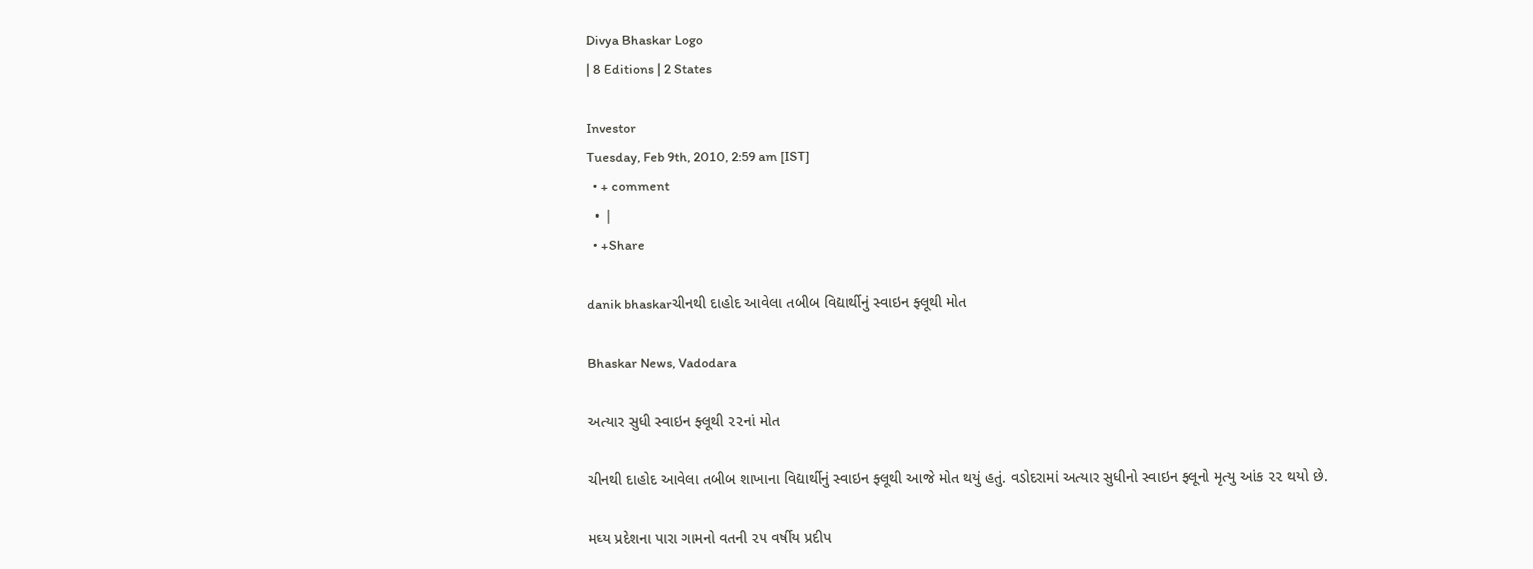Divya Bhaskar Logo
| 8 Editions | 2 States

Investor
Tuesday, Feb 9th, 2010, 2:59 am [IST]
  • + comment
  • |
  • +Share

danik bhaskarચીનથી દાહોદ આવેલા તબીબ વિદ્યાર્થીનું સ્વાઇન ફ્લૂથી મોત

Bhaskar News, Vadodara

અત્યાર સુધી સ્વાઇન ફ્લૂથી ૨૨નાં મોત

ચીનથી દાહોદ આવેલા તબીબ શાખાના વિદ્યાર્થીનું સ્વાઇન ફ્લૂથી આજે મોત થયું હતું. વડોદરામાં અત્યાર સુધીનો સ્વાઇન ફ્લૂનો મૃત્યુ આંક ૨૨ થયો છે.

મઘ્ય પ્રદેશના પારા ગામનો વતની ૨૫ વર્ષીય પ્રદીપ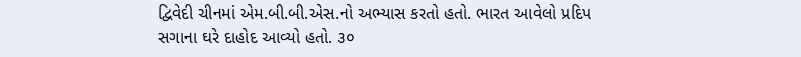દ્વિવેદી ચીનમાં એમ.બી.બી.એસ.નો અભ્યાસ કરતો હતો. ભારત આવેલો પ્રદિપ સગાના ઘરે દાહોદ આવ્યો હતો. ૩૦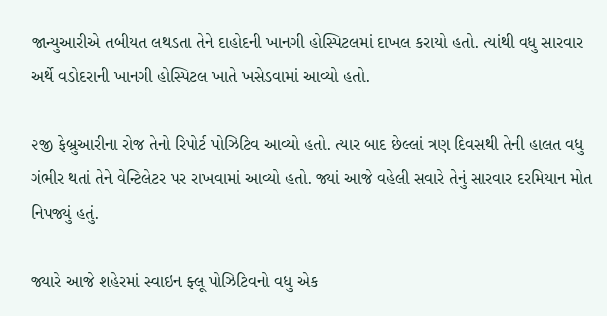જાન્યુઆરીએ તબીયત લથડતા તેને દાહોદની ખાનગી હોસ્પિટલમાં દાખલ કરાયો હતો. ત્યાંથી વધુ સારવાર અર્થે વડોદરાની ખાનગી હોસ્પિટલ ખાતે ખસેડવામાં આવ્યો હતો.

૨જી ફેબ્રુઆરીના રોજ તેનો રિપોર્ટ પોઝિટિવ આવ્યો હતો. ત્યાર બાદ છેલ્લાં ત્રણ દિવસથી તેની હાલત વધુ ગંભીર થતાં તેને વેન્ટિલેટર પર રાખવામાં આવ્યો હતો. જ્યાં આજે વહેલી સવારે તેનું સારવાર દરમિયાન મોત નિપજ્યું હતું.

જ્યારે આજે શહેરમાં સ્વાઇન ફ્લૂ પોઝિટિવનો વધુ એક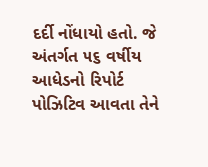દર્દી નોંધાયો હતો. જે અંતર્ગત ૫૬ વર્ષીય આધેડનો રિપોર્ટ પોઝિટિવ આવતા તેને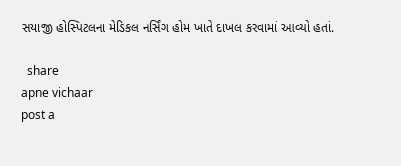સયાજી હોસ્પિટલના મેડિકલ નર્સિંગ હોમ ખાતે દાખલ કરવામાં આવ્યો હતાં.

  share
apne vichaar
post a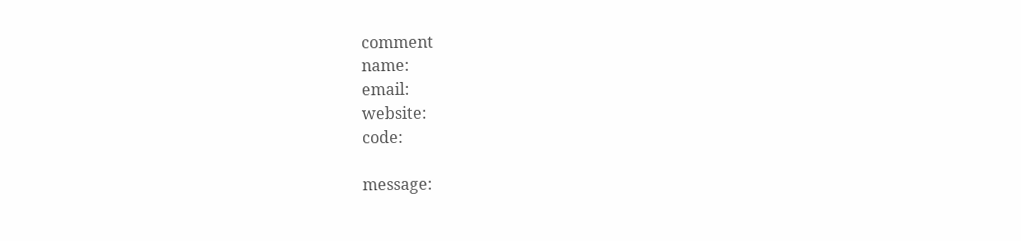comment
name:
email:
website:
code:

message: